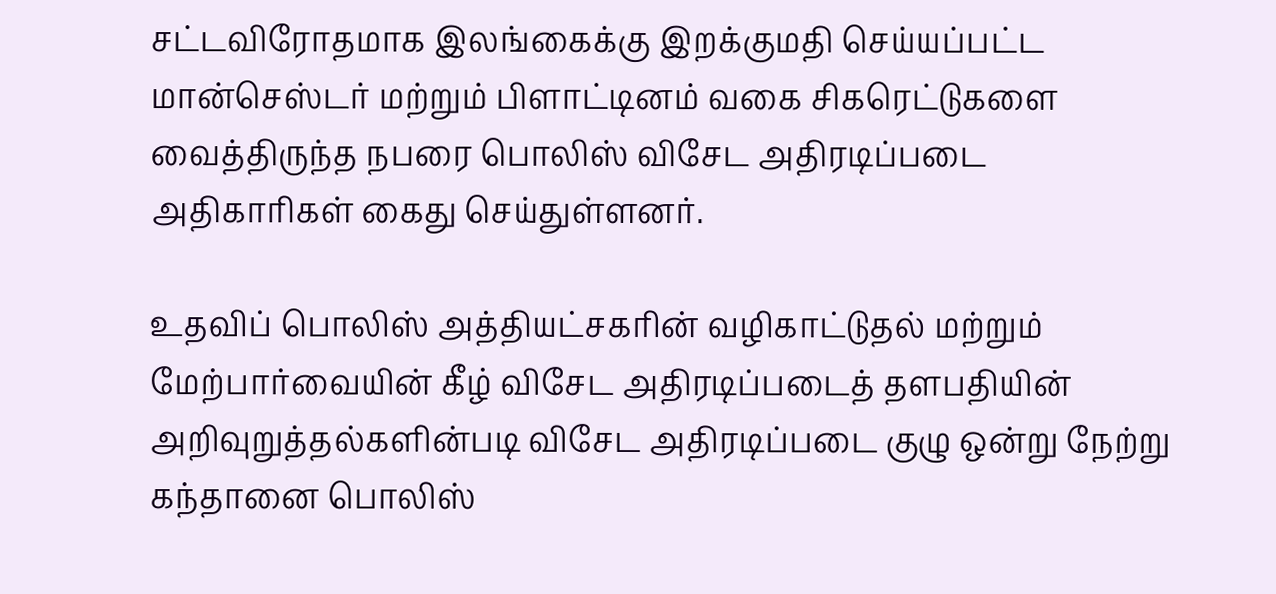சட்டவிரோதமாக இலங்கைக்கு இறக்குமதி செய்யப்பட்ட மான்செஸ்டர் மற்றும் பிளாட்டினம் வகை சிகரெட்டுகளை வைத்திருந்த நபரை பொலிஸ் விசேட அதிரடிப்படை அதிகாரிகள் கைது செய்துள்ளனர்.

உதவிப் பொலிஸ் அத்தியட்சகரின் வழிகாட்டுதல் மற்றும் மேற்பார்வையின் கீழ் விசேட அதிரடிப்படைத் தளபதியின் அறிவுறுத்தல்களின்படி விசேட அதிரடிப்படை குழு ஒன்று நேற்று கந்தானை பொலிஸ்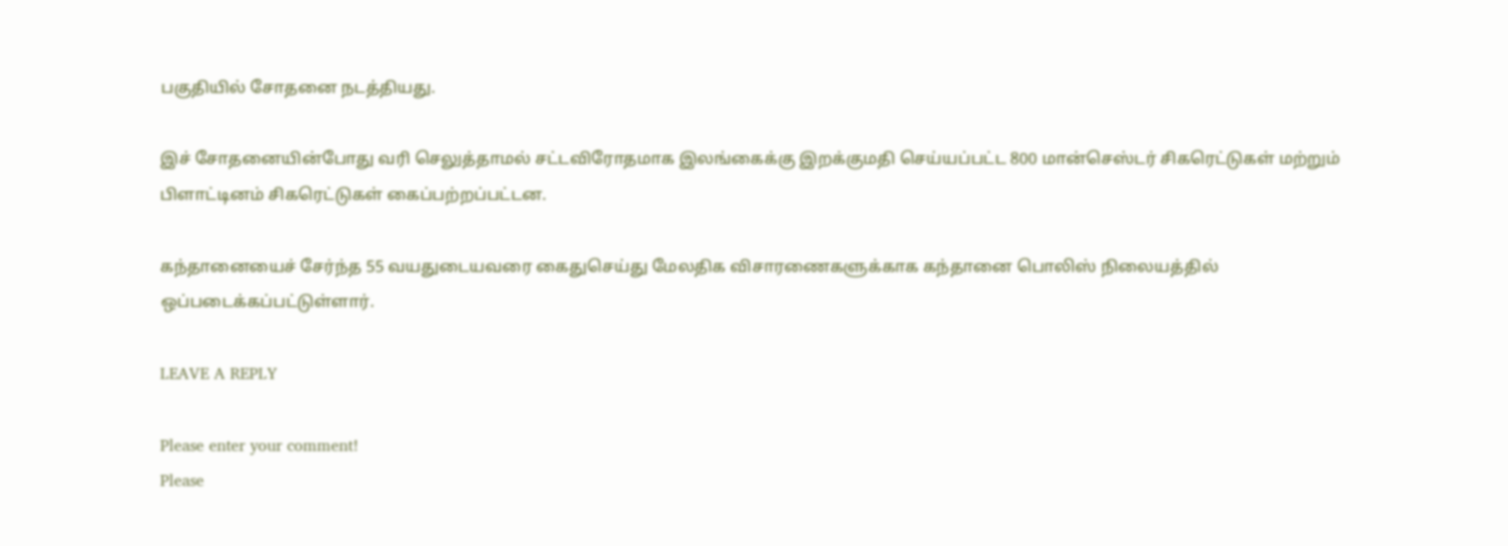பகுதியில் சோதனை நடத்தியது.

இச் சோதனையின்போது வரி செலுத்தாமல் சட்டவிரோதமாக இலங்கைக்கு இறக்குமதி செய்யப்பட்ட 800 மான்செஸ்டர் சிகரெட்டுகள் மற்றும் பிளாட்டினம் சிகரெட்டுகள் கைப்பற்றப்பட்டன.

கந்தானையைச் சேர்ந்த 55 வயதுடையவரை கைதுசெய்து மேலதிக விசாரணைகளுக்காக கந்தானை பொலிஸ் நிலையத்தில் ஒப்படைக்கப்பட்டுள்ளார்.

LEAVE A REPLY

Please enter your comment!
Please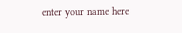enter your name here